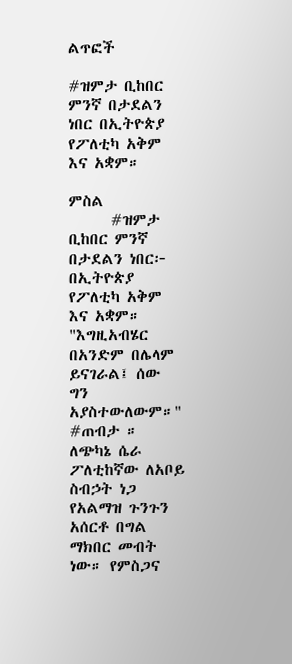ልጥፎች

#ዝምታ ቢከበር ምንኛ በታደልን ነበር በኢትዮጵያ የፖለቲካ አቅም እና አቋም።

ምስል
      #ዝምታ ቢከበር ምንኛ በታደልን ነበር፦ በኢትዮጵያ የፖለቲካ አቅም እና አቋም።   "እግዚአብሄር በአንድም በሌላም ይናገራል፤ ሰው ግን አያስተውለውም።"   #ጠብታ ።    ለጭካኔ ሴራ ፖለቲከኛው ለአቦይ ስብኃት ነጋ የአልማዝ ጉንጉን አሰርቶ በግል ማክበር መብት ነው። የምስጋና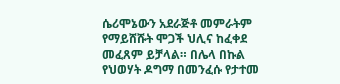ሴሪሞኔውን አደራጅቶ መምራትም የማይሸሹት ሞጋች ህሊና ከፈቀደ መፈጸም ይቻላል። በሌላ በኩል የህወሃት ዶግማ በመንፈሱ የታተመ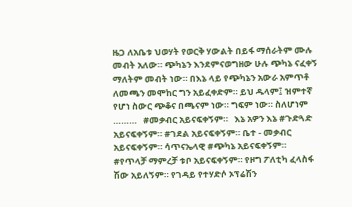ዜጋ ለአቤቱ ህወሃት የወርቅ ሃውልት በይፋ ማሰራትም ሙሉ መብት አለው። ጭካኔን እንደምናወግዘው ሁሉ ጭካኔ ናፈቀኝ ማለትም መብት ነው። በእኔ ላይ የጭካኔን አውራ አምጥቶ ለመጫን መሞከር ግን አይፈቀድም። ይህ ዱላም፤ ዝምተኛ የሆነ ስውር ጭቆና በጫናም ነው። ግፍም ነው። ስለሆነም ………   #መቃብር አይናፍቀኝም።   እኔ አዎን እኔ #ጉድጓድ አይናፍቀኝም። #ገደል አይናፍቀኝም። ቤተ - መቃብር አይናፍቀኝም። ሳጥናኤላዊ #ጭካኔ አይናፍቀኝም። #የጥላቻ ማምረቻ ቱቦ አይናፍቀኝም። የዞግ ፖለቲካ ፈላስፋ ሽው አይለኝም። የገዳይ የተሃድሶ ኦፕሬሽን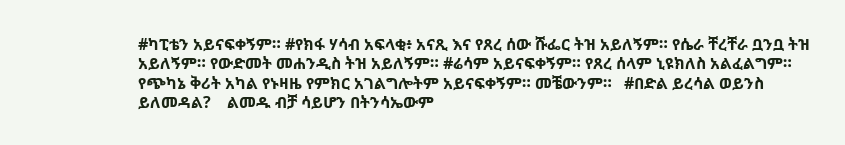#ካፒቴን አይናፍቀኝም። #የክፋ ሃሳብ አፍላቂ፥ አናጺ እና የጸረ ሰው ሹፌር ትዝ አይለኝም። የሴራ ቸረቸራ ቧንቧ ትዝ አይለኝም። የውድመት መሐንዲስ ትዝ አይለኝም። #ሬሳም አይናፍቀኝም። የጸረ ሰላም ኒዩክለስ አልፈልግም። የጭካኔ ቅሪት አካል የኑዛዜ የምክር አገልግሎትም አይናፍቀኝም። መቼውንም።   #በድል ይረሳል ወይንስ ይለመዳል?    ልመዱ ብቻ ሳይሆን በትንሳኤውም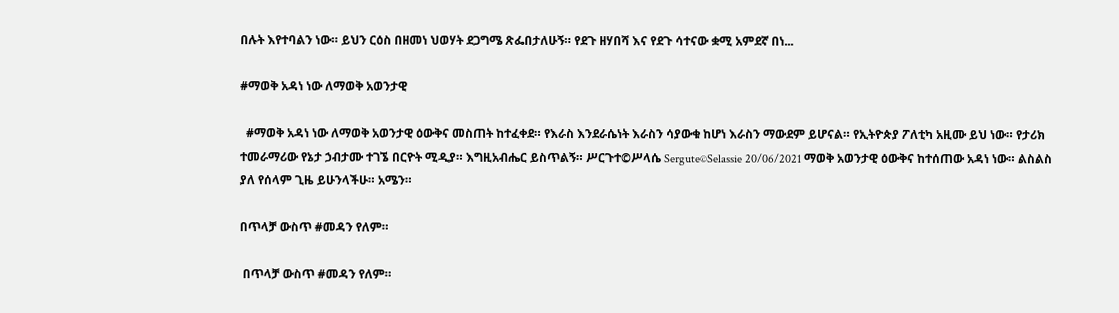በሉት እየተባልን ነው። ይህን ርዕስ በዘመነ ህወሃት ደጋግሜ ጽፌበታለሁኝ። የደጉ ዘሃበሻ እና የደጉ ሳተናው ቋሚ አምደኛ በነ...

#ማወቅ አዳነ ነው ለማወቅ አወንታዊ

  #ማወቅ አዳነ ነው ለማወቅ አወንታዊ ዕውቅና መስጠት ከተፈቀደ። የእራስ እንደራሴነት እራስን ሳያውቁ ከሆነ እራስን ማውደም ይሆናል። የኢትዮጵያ ፖለቲካ አዚሙ ይህ ነው። የታሪክ ተመራማሪው የኔታ ኃብታሙ ተገኜ በርዮት ሚዲያ። እግዚአብሔር ይስጥልኝ። ሥርጉተ©ሥላሴ Sergute©Selassie 20/06/2021 ማወቅ አወንታዊ ዕውቅና ከተሰጠው አዳነ ነው። ልስልስ ያለ የሰላም ጊዜ ይሁንላችሁ። አሜን።

በጥላቻ ውስጥ #መዳን የለም።

 በጥላቻ ውስጥ #መዳን የለም።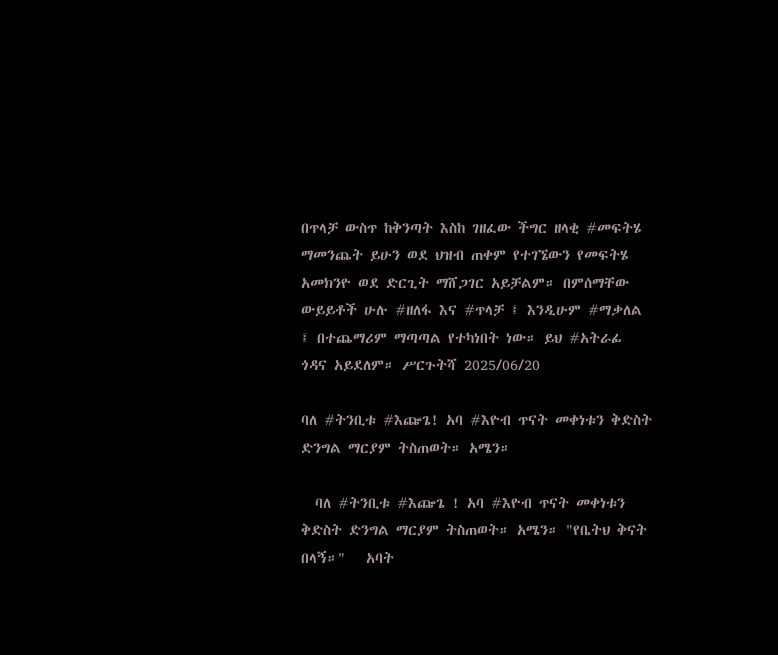በጥላቻ ውስጥ ከቅንጣት እስከ ገዘፈው ችግር ዘላቂ #መፍትሄ ማመንጨት ይሁን ወደ ህዝብ ጠቀም የተገኜውን የመፍትሄ አመክንዮ ወደ ድርጊት ማሸጋገር አይቻልም። በምሰማቸው ውይይቶች ሁሉ #ዘለፋ እና #ጥላቻ ፤ እንዲሁም #ማቃለል ፤ በተጨማሪም ማጣጣል የተካነበት ነው። ይህ #አትራፊ ጎዳና አይደለም። ሥርጉትሻ 2025/06/20

ባለ #ትንቢቱ #እጬጌ! አባ #እዮብ ጥናት መቀነቱን ቅድስት ድንግል ማርያም ትስጠወት። አሜን።

  ባለ #ትንቢቱ #እጬጌ ! አባ #እዮብ ጥናት መቀነቱን ቅድስት ድንግል ማርያም ትስጠወት። አሜን። "የቤትህ ቅናት በላኝ።"   አባት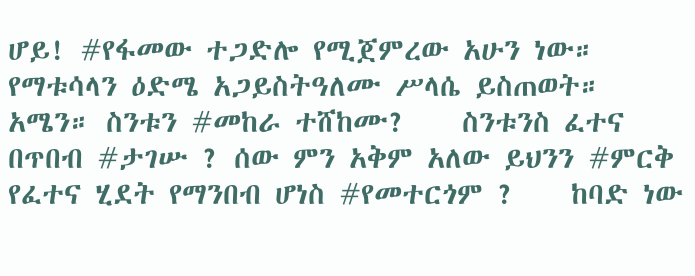ሆይ! #የፋመው ተጋድሎ የሚጀምረው አሁን ነው። የማቱሳላን ዕድሜ አጋይስትዓለሙ ሥላሴ ይስጠወት። አሜን። ስንቱን #መከራ ተሸከሙ?    ስንቱንስ ፈተና በጥበብ #ታገሡ ? ሰው ምን አቅም አለው ይህንን #ምርቅ የፈተና ሂደት የማንበብ ሆነስ #የመተርጎም ?    ከባድ ነው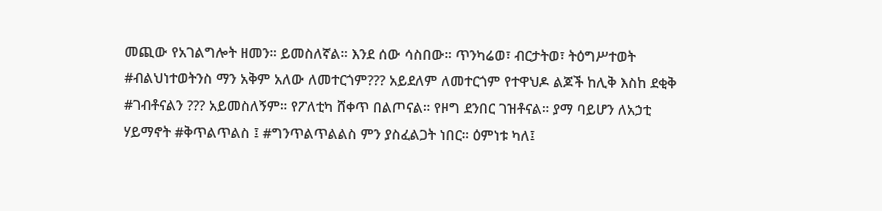መጪው የአገልግሎት ዘመን። ይመስለኛል። እንደ ሰው ሳስበው። ጥንካሬወ፣ ብርታትወ፣ ትዕግሥተወት #ብልህነተወትንስ ማን አቅም አለው ለመተርጎም??? አይደለም ለመተርጎም የተዋህዶ ልጆች ከሊቅ እስከ ደቂቅ #ገብቶናልን ??? አይመስለኝም። የፖለቲካ ሸቀጥ በልጦናል። የዞግ ደንበር ገዝቶናል። ያማ ባይሆን ለአኃቲ ሃይማኖት #ቅጥልጥልስ ፤ #ግንጥልጥልልስ ምን ያስፈልጋት ነበር። ዕምነቱ ካለ፤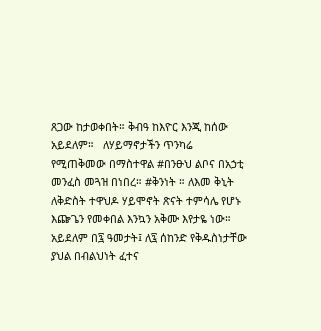ጸጋው ከታወቀበት። ቅብዓ ከእዮር እንጂ ከሰው አይደለም።   ለሃይማኖታችን ጥንካሬ የሚጠቅመው በማስተዋል #በንፁህ ልቦና በአኃቲ መንፈስ መጓዝ በነበረ። #ቅንነት ። ለእመ ቅኒት ለቅድስት ተዋህዶ ሃይሞኖት ጽናት ተምሳሌ የሆኑ እጬጌን የመቀበል እንኳን አቅሙ እየታዬ ነው። አይደለም በ፯ ዓመታት፤ ለ፯ ሰከንድ የቅዱስነታቸው ያህል በብልህነት ፈተና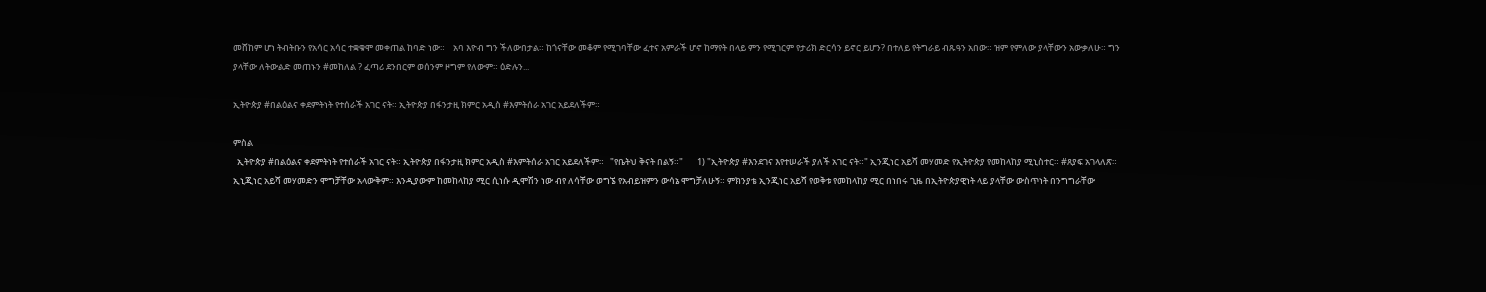መሸከም ሆነ ትብትቡን የአሳር አሳር ተቋቁሞ መቀጠል ከባድ ነው።    አባ እዮብ ግን ችለውበታል። ከጎናቸው መቆም የሚገባቸው ፈተና አምራች ሆኖ ከማየት በላይ ምን የሚገርም የታሪክ ድርሳን ይኖር ይሆን? በተለይ የትግራይ ብጹዓን አበው። ዝም የምለው ያላቸውን አውቃለሁ። ግን ያላቸው ለትውልድ መጠኑን #መከለል ? ፈጣሪ ደንበርም ወሰንም ዞግም የለውም። ዕድሉን...

ኢትዮጵያ #በልዕልና ቀደምትነት የተሰራች አገር ናት። ኢትዮጵያ በፋንታዚ ክምር አዲስ #እምትሰራ አገር አይደለችም።

ምስል
  ኢትዮጵያ #በልዕልና ቀደምትነት የተሰራች አገር ናት። ኢትዮጵያ በፋንታዚ ክምር አዲስ #እምትሰራ አገር አይደለችም።   "የቤትህ ቅናት በልኝ።"       1) "ኢትዮጵያ #እንደገና እየተሠራች ያለች አገር ናት።" ኢንጂነር አይሻ መሃመድ የኢትዮጵያ የመከላከያ ሚኒስተር። #ጸያፍ አገላለጽ። ኢኒጂነር አይሻ መሃመድን ሞግቻቸው አላውቅም። እንዲያውም ከመከላከያ ሚር ሲነሱ ዲሞሽን ነው ብየ ለሳቸው ወግኜ የአብይዝምን ውሳኔ ሞግቻለሁኝ። ምክንያቴ ኢንጂነር አይሻ የወቅቱ የመከላከያ ሚር በነበሩ ጊዜ በኢትዮጵያዊነት ላይ ያላቸው ውስጥነት በንግግራቸው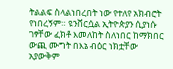ትልልፍ ስላልነበረበት ነው የተለየ አክብሮት የነበረኝም። ዩንቨርሷል ኢትዮጵያን ሲያነሱ ገፃቸው ፈክቶ እመለከት ስለነበር ከማክበር ውጪ ሙግት በእኔ ብዕር ነክቷቸው አያውቅም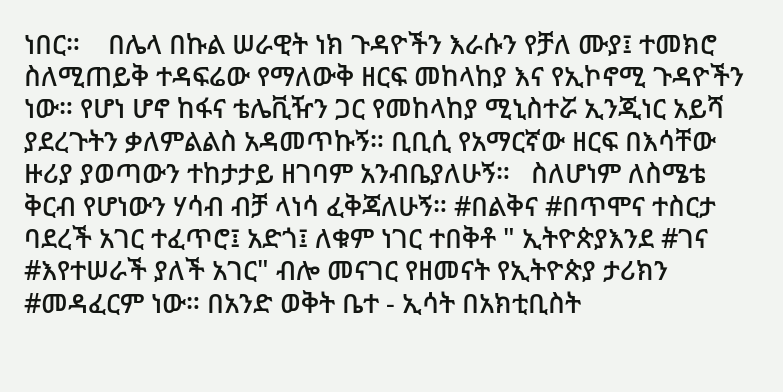ነበር።    በሌላ በኩል ሠራዊት ነክ ጉዳዮችን እራሱን የቻለ ሙያ፤ ተመክሮ ስለሚጠይቅ ተዳፍሬው የማለውቅ ዘርፍ መከላከያ እና የኢኮኖሚ ጉዳዮችን ነው። የሆነ ሆኖ ከፋና ቴሌቪዥን ጋር የመከላከያ ሚኒስተሯ ኢንጂነር አይሻ ያደረጉትን ቃለምልልስ አዳመጥኩኝ። ቢቢሲ የአማርኛው ዘርፍ በእሳቸው ዙሪያ ያወጣውን ተከታታይ ዘገባም አንብቤያለሁኝ።   ስለሆነም ለስሜቴ ቅርብ የሆነውን ሃሳብ ብቻ ላነሳ ፈቅጃለሁኝ። #በልቅና #በጥሞና ተስርታ ባደረች አገር ተፈጥሮ፤ አድጎ፤ ለቁም ነገር ተበቅቶ " ኢትዮጵያእንደ #ገና #እየተሠራች ያለች አገር" ብሎ መናገር የዘመናት የኢትዮጵያ ታሪክን #መዳፈርም ነው። በአንድ ወቅት ቤተ - ኢሳት በአክቲቢስት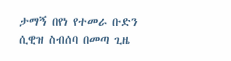ታማኝ በየነ የተመራ ቡድን ሲዊዝ ስብሰባ በመጣ ጊዜ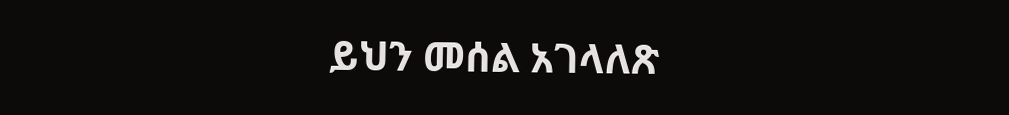ይህን መሰል አገላለጽ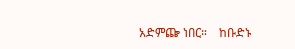አድምጬ ነበር።    ከቡድኑ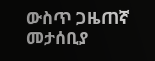ውስጥ ጋዜጠኛ መታሰቢያ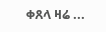ቀጸላ ዛሬ ...